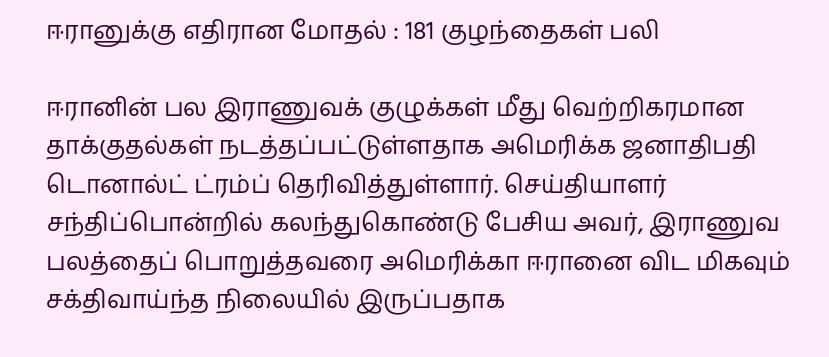ஈரானுக்கு எதிரான மோதல் : 181 குழந்தைகள் பலி

ஈரானின் பல இராணுவக் குழுக்கள் மீது வெற்றிகரமான தாக்குதல்கள் நடத்தப்பட்டுள்ளதாக அமெரிக்க ஜனாதிபதி டொனால்ட் ட்ரம்ப் தெரிவித்துள்ளார். செய்தியாளர் சந்திப்பொன்றில் கலந்துகொண்டு பேசிய அவர், இராணுவ பலத்தைப் பொறுத்தவரை அமெரிக்கா ஈரானை விட மிகவும் சக்திவாய்ந்த நிலையில் இருப்பதாக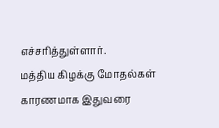எச்சரித்துள்ளார்.
மத்திய கிழக்கு மோதல்கள் காரணமாக இதுவரை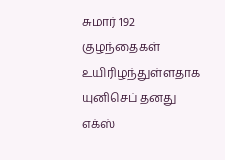சுமார் 192 குழந்தைகள் உயிரிழந்துள்ளதாக யுனிசெப் தனது எக்ஸ்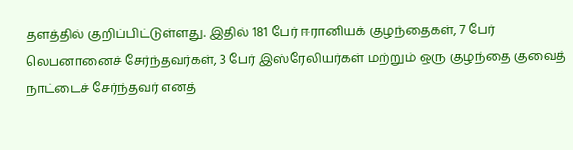தளத்தில் குறிப்பிட்டுள்ளது. இதில் 181 பேர் ஈரானியக் குழந்தைகள், 7 பேர் லெபனானைச் சேர்ந்தவர்கள், 3 பேர் இஸ்ரேலியர்கள் மற்றும் ஒரு குழந்தை குவைத் நாட்டைச் சேர்ந்தவர் எனத்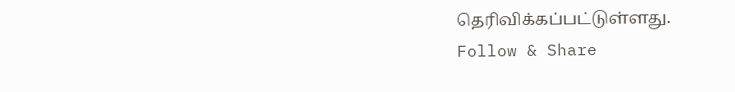தெரிவிக்கப்பட்டுள்ளது.
Follow & Share